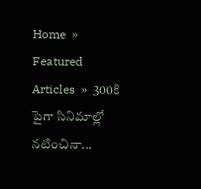Home  »  Featured Articles  »  300కి పైగా సినిమాల్లో నటించినా...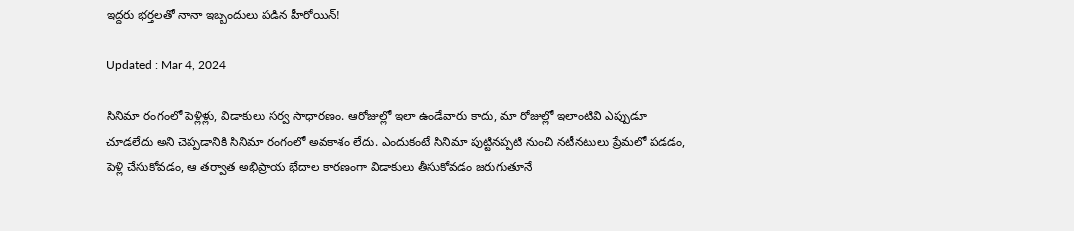ఇద్దరు భర్తలతో నానా ఇబ్బందులు పడిన హీరోయిన్‌!

Updated : Mar 4, 2024

సినిమా రంగంలో పెళ్లిళ్లు, విడాకులు సర్వ సాధారణం. ఆరోజుల్లో ఇలా ఉండేవారు కాదు, మా రోజుల్లో ఇలాంటివి ఎప్పుడూ చూడలేదు అని చెప్పడానికి సినిమా రంగంలో అవకాశం లేదు. ఎందుకంటే సినిమా పుట్టినప్పటి నుంచి నటీనటులు ప్రేమలో పడడం, పెళ్లి చేసుకోవడం, ఆ తర్వాత అభిప్రాయ భేదాల కారణంగా విడాకులు తీసుకోవడం జరుగుతూనే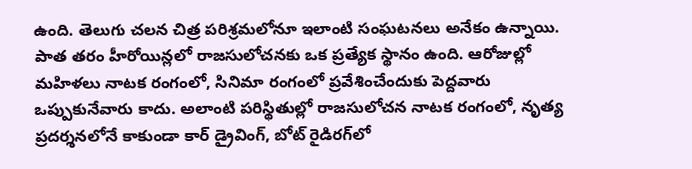ఉంది. తెలుగు చలన చిత్ర పరిశ్రమలోనూ ఇలాంటి సంఘటనలు అనేకం ఉన్నాయి. పాత తరం హీరోయిన్లలో రాజసులోచనకు ఒక ప్రత్యేక స్థానం ఉంది. ఆరోజుల్లో మహిళలు నాటక రంగంలో, సినిమా రంగంలో ప్రవేశించేందుకు పెద్దవారు ఒప్పుకునేవారు కాదు. అలాంటి పరిస్థితుల్లో రాజసులోచన నాటక రంగంలో, నృత్య ప్రదర్శనలోనే కాకుండా కార్‌ డ్రైవింగ్‌, బోట్‌ రైడిరగ్‌లో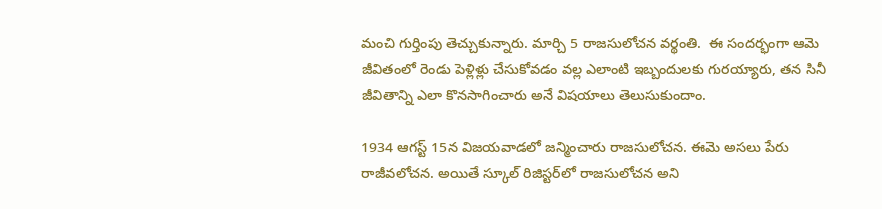మంచి గుర్తింపు తెచ్చుకున్నారు. మార్చి 5 రాజసులోచన వర్థంతి.  ఈ సందర్భంగా ఆమె జీవితంలో రెండు పెళ్లిళ్లు చేసుకోవడం వల్ల ఎలాంటి ఇబ్బందులకు గురయ్యారు, తన సినీ జీవితాన్ని ఎలా కొనసాగించారు అనే విషయాలు తెలుసుకుందాం.

1934 ఆగస్ట్‌ 15న విజయవాడలో జన్మించారు రాజసులోచన. ఈమె అసలు పేరు రాజీవలోచన. అయితే స్కూల్‌ రిజిస్టర్‌లో రాజసులోచన అని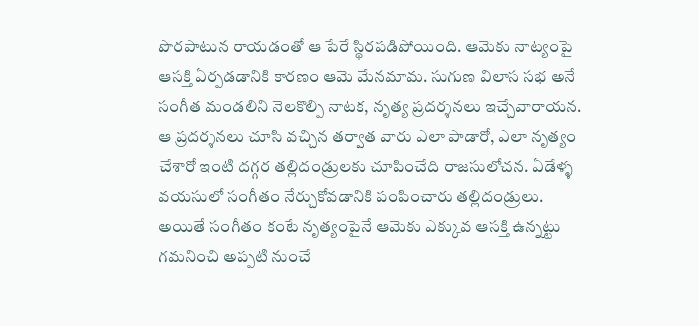పొరపాటున రాయడంతో ఆ పేరే స్థిరపడిపోయింది. ఆమెకు నాట్యంపై ఆసక్తి ఏర్పడడానికి కారణం ఆమె మేనమామ. సుగుణ విలాస సభ అనే సంగీత మండలిని నెలకొల్పి నాటక, నృత్య ప్రదర్శనలు ఇచ్చేవారాయన. ఆ ప్రదర్శనలు చూసి వచ్చిన తర్వాత వారు ఎలా పాడారో, ఎలా నృత్యం చేశారో ఇంటి దగ్గర తల్లిదండ్రులకు చూపించేది రాజసులోచన. ఏడేళ్ళ వయసులో సంగీతం నేర్చుకోవడానికి పంపించారు తల్లిదండ్రులు. అయితే సంగీతం కంటే నృత్యంపైనే ఆమెకు ఎక్కువ ఆసక్తి ఉన్నట్టు గమనించి అప్పటి నుంచే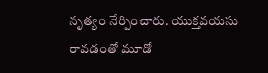నృత్యం నేర్పించారు. యుక్తవయసు రావడంతో మూడో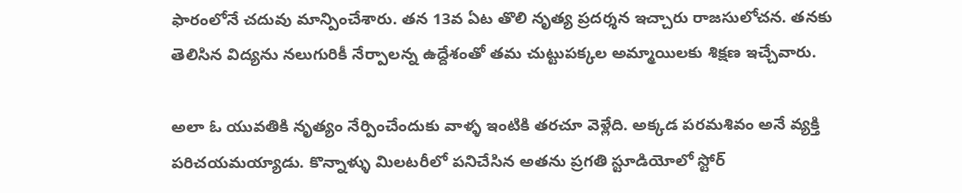ఫారంలోనే చదువు మాన్పించేశారు. తన 13వ ఏట తొలి నృత్య ప్రదర్శన ఇచ్చారు రాజసులోచన. తనకు తెలిసిన విద్యను నలుగురికీ నేర్పాలన్న ఉద్దేశంతో తమ చుట్టుపక్కల అమ్మాయిలకు శిక్షణ ఇచ్చేవారు.

అలా ఓ యువతికి నృత్యం నేర్పించేందుకు వాళ్ళ ఇంటికి తరచూ వెళ్లేది. అక్కడ పరమశివం అనే వ్యక్తి పరిచయమయ్యాడు. కొన్నాళ్ళు మిలటరీలో పనిచేసిన అతను ప్రగతి స్టూడియోలో స్టోర్‌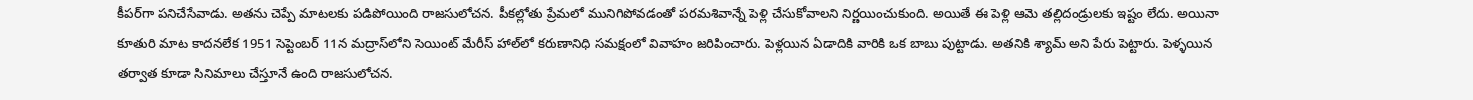కీపర్‌గా పనిచేసేవాడు. అతను చెప్పే మాటలకు పడిపోయింది రాజసులోచన. పీకల్లోతు ప్రేమలో మునిగిపోవడంతో పరమశివాన్నే పెళ్లి చేసుకోవాలని నిర్ణయించుకుంది. అయితే ఈ పెళ్లి ఆమె తల్లిదండ్రులకు ఇష్టం లేదు. అయినా కూతురి మాట కాదనలేక 1951 సెప్టెంబర్‌ 11న మద్రాస్‌లోని సెయింట్‌ మేరీస్‌ హాల్‌లో కరుణానిధి సమక్షంలో వివాహం జరిపించారు. పెళ్లయిన ఏడాదికి వారికి ఒక బాబు పుట్టాడు. అతనికి శ్యామ్‌ అని పేరు పెట్టారు. పెళ్ళయిన తర్వాత కూడా సినిమాలు చేస్తూనే ఉంది రాజసులోచన.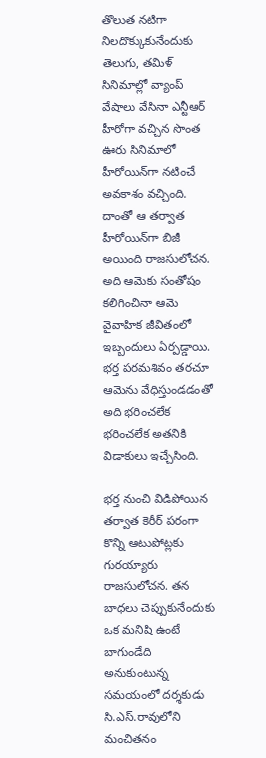తొలుత నటిగా నిలదొక్కుకునేందుకు తెలుగు, తమిళ్‌ సినిమాల్లో వ్యాంప్‌ వేషాలు వేసినా ఎన్టీఆర్‌ హీరోగా వచ్చిన సొంత ఊరు సినిమాలో హీరోయిన్‌గా నటించే అవకాశం వచ్చింది. దాంతో ఆ తర్వాత హీరోయిన్‌గా బిజీ అయింది రాజసులోచన. అది ఆమెకు సంతోషం కలిగించినా ఆమె వైవాహిక జీవితంలో ఇబ్బందులు ఏర్పడ్డాయి. భర్త పరమశివం తరచూ ఆమెను వేధిస్తుండడంతో అది భరించలేక భరించలేక అతనికి విడాకులు ఇచ్చేసింది.

భర్త నుంచి విడిపోయిన తర్వాత కెరీర్‌ పరంగా కొన్ని ఆటుపోట్లకు గురయ్యారు రాజసులోచన. తన బాధలు చెప్పుకునేందుకు ఒక మనిషి ఉంటే బాగుండేది అనుకుంటున్న సమయంలో దర్శకుడు సి.ఎస్‌.రావులోని మంచితనం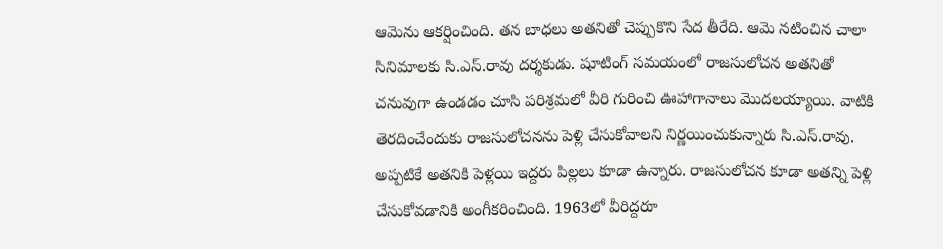ఆమెను ఆకర్షించింది. తన బాధలు అతనితో చెప్పుకొని సేద తీరేది. ఆమె నటించిన చాలా సినిమాలకు సి.ఎస్‌.రావు దర్శకుడు. షూటింగ్‌ సమయంలో రాజసులోచన అతనితో చనువుగా ఉండడం చూసి పరిశ్రమలో వీరి గురించి ఊహాగానాలు మొదలయ్యాయి. వాటికి తెరదించేందుకు రాజసులోచనను పెళ్లి చేసుకోవాలని నిర్ణయించుకున్నారు సి.ఎస్‌.రావు. అప్పటికే అతనికి పెళ్లయి ఇద్దరు పిల్లలు కూడా ఉన్నారు. రాజసులోచన కూడా అతన్ని పెళ్లి చేసుకోవడానికి అంగీకరించింది. 1963లో వీరిద్దరూ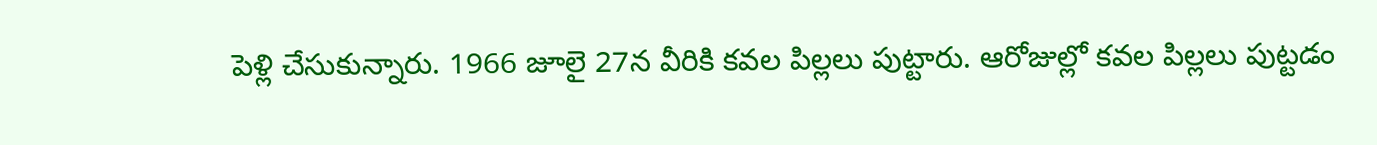పెళ్లి చేసుకున్నారు. 1966 జూలై 27న వీరికి కవల పిల్లలు పుట్టారు. ఆరోజుల్లో కవల పిల్లలు పుట్టడం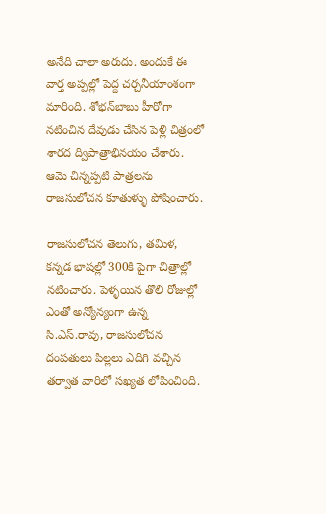అనేది చాలా అరుదు. అందుకే ఈ వార్త అప్పల్లో పెద్ద చర్చనీయాంశంగా మారింది. శోభన్‌బాబు హీరోగా నటించిన దేవుడు చేసిన పెళ్లి చిత్రంలో శారద ద్విపాత్రాభినయం చేశారు. ఆమె చిన్నప్పటి పాత్రలను రాజసులోచన కూతుళ్ళు పోషించారు.

రాజసులోచన తెలుగు, తమిళ, కన్నడ భాషల్లో 300కి పైగా చిత్రాల్లో నటించారు. పెళ్ళయిన తొలి రోజుల్లో ఎంతో అన్యోన్యంగా ఉన్న సి.ఎస్‌.రావు, రాజసులోచన దంపతులు పిల్లలు ఎదిగి వచ్చిన తర్వాత వారిలో సఖ్యత లోపించింది.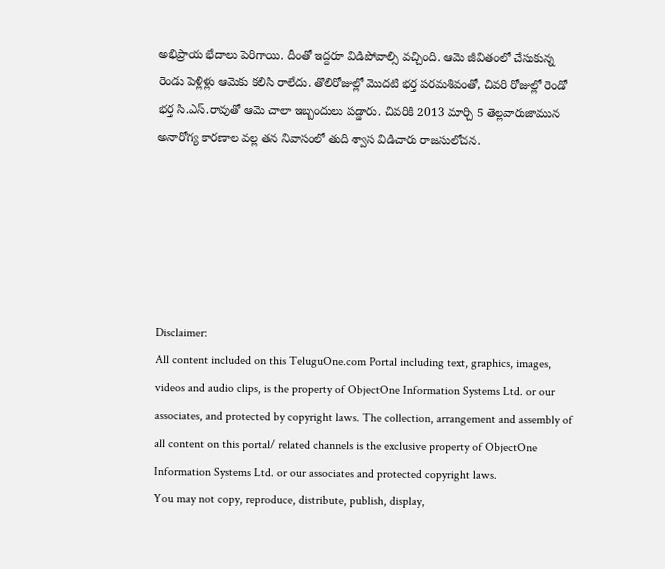అభిప్రాయ భేదాలు పెరిగాయి. దీంతో ఇద్దరూ విడిపోవాల్సి వచ్చింది. ఆమె జీవితంలో చేసుకున్న రెండు పెళ్లిళ్లు ఆమెకు కలిసి రాలేదు. తొలిరోజుల్లో మొదటి భర్త పరమశివంతో, చివరి రోజుల్లో రెండో భర్త సి.ఎస్‌.రావుతో ఆమె చాలా ఇబ్బందులు పడ్డారు. చివరికి 2013 మార్చి 5 తెల్లవారుజామున అనారోగ్య కారణాల వల్ల తన నివాసంలో తుది శ్వాస విడిచారు రాజసులోచన.






Disclaimer:
All content included on this TeluguOne.com Portal including text, graphics, images, videos and audio clips, is the property of ObjectOne Information Systems Ltd. or our associates, and protected by copyright laws. The collection, arrangement and assembly of all content on this portal/ related channels is the exclusive property of ObjectOne Information Systems Ltd. or our associates and protected copyright laws.
You may not copy, reproduce, distribute, publish, display,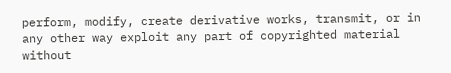perform, modify, create derivative works, transmit, or in any other way exploit any part of copyrighted material without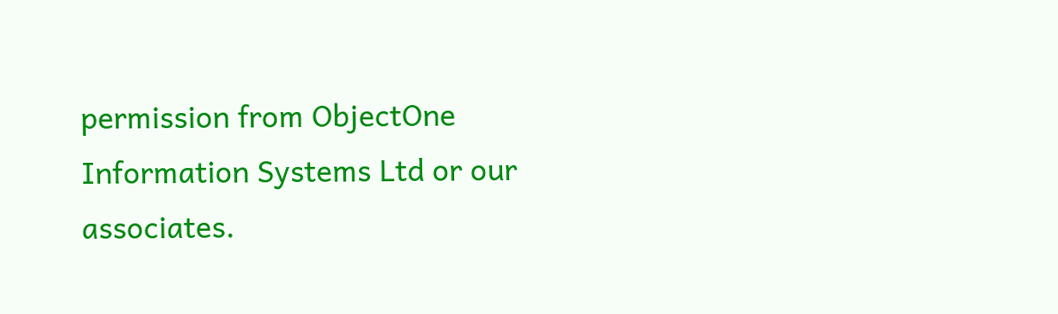permission from ObjectOne Information Systems Ltd or our associates.